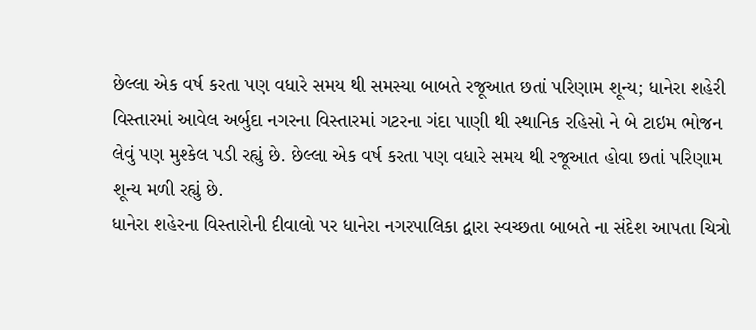છેલ્લા એક વર્ષ કરતા પણ વધારે સમય થી સમસ્યા બાબતે રજૂઆત છતાં પરિણામ શૂન્ય; ધાનેરા શહેરી વિસ્તારમાં આવેલ અર્બુદા નગરના વિસ્તારમાં ગટરના ગંદા પાણી થી સ્થાનિક રહિસો ને બે ટાઇમ ભોજન લેવું પણ મુશ્કેલ પડી રહ્યું છે. છેલ્લા એક વર્ષ કરતા પણ વધારે સમય થી રજૂઆત હોવા છતાં પરિણામ શૂન્ય મળી રહ્યું છે.
ધાનેરા શહેરના વિસ્તારોની દીવાલો પર ધાનેરા નગરપાલિકા દ્વારા સ્વચ્છતા બાબતે ના સંદેશ આપતા ચિત્રો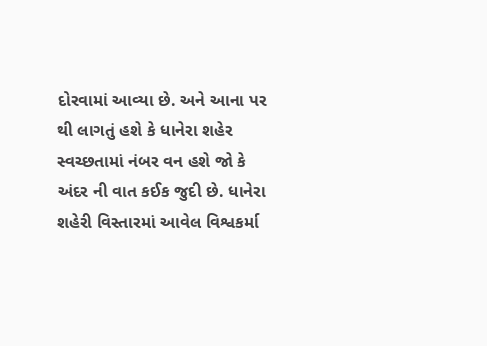દોરવામાં આવ્યા છે. અને આના પર થી લાગતું હશે કે ધાનેરા શહેર સ્વચ્છતામાં નંબર વન હશે જો કે અંદર ની વાત કઈક જુદી છે. ધાનેરા શહેરી વિસ્તારમાં આવેલ વિશ્વકર્મા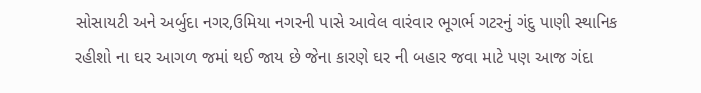સોસાયટી અને અર્બુદા નગર,ઉમિયા નગરની પાસે આવેલ વારંવાર ભૂગર્ભ ગટરનું ગંદુ પાણી સ્થાનિક રહીશો ના ઘર આગળ જમાં થઈ જાય છે જેના કારણે ઘર ની બહાર જવા માટે પણ આજ ગંદા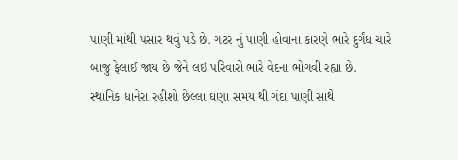પાણી માંથી પસાર થવું પડે છે. ગટર નું પાણી હોવાના કારણે ભારે દુર્ગંધ ચારે બાજુ ફેલાઈ જાય છે જેને લઇ પરિવારો ભારે વેદના ભોગવી રહ્યા છે.
સ્થાનિક ધાનેરા રહીશો છેલ્લા ઘણા સમય થી ગંદા પાણી સાથે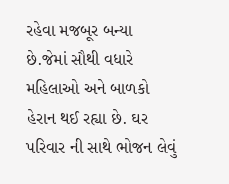રહેવા મજબૂર બન્યા છે.જેમાં સૌથી વધારે મહિલાઓ અને બાળકો હેરાન થઈ રહ્યા છે. ઘર પરિવાર ની સાથે ભોજન લેવું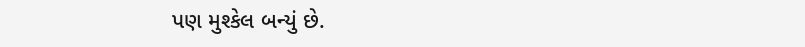પણ મુશ્કેલ બન્યું છે.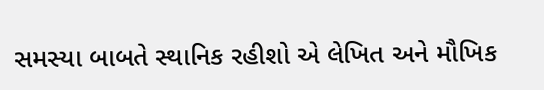સમસ્યા બાબતે સ્થાનિક રહીશો એ લેખિત અને મૌખિક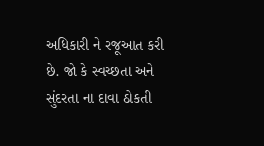અધિકારી ને રજૂઆત કરી છે. જો કે સ્વચ્છતા અને સુંદરતા ના દાવા ઠોકતી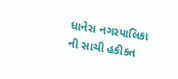ધાનેરા નગરપાલિકા ની સાચી હકીકત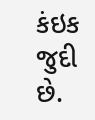કંઇક જુદી છે.